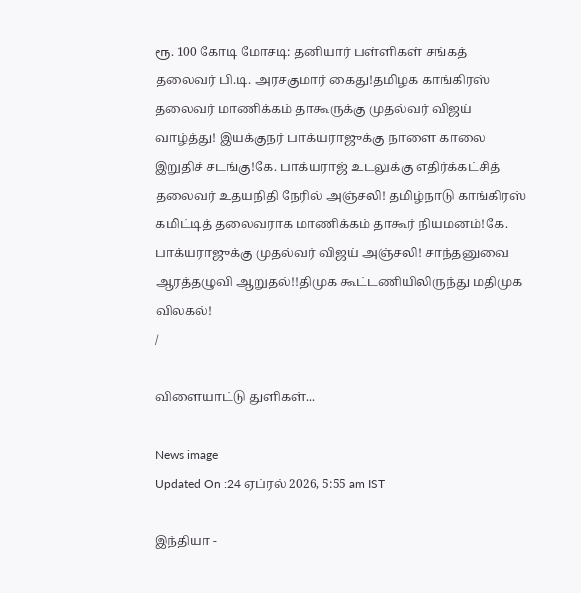ரூ. 100 கோடி மோசடி: தனியார் பள்ளிகள் சங்கத் தலைவர் பி.டி. அரசகுமார் கைது!தமிழக காங்கிரஸ் தலைவர் மாணிக்கம் தாகூருக்கு முதல்வர் விஜய் வாழ்த்து! இயக்குநர் பாக்யராஜுக்கு நாளை காலை இறுதிச் சடங்கு!கே. பாக்யராஜ் உடலுக்கு எதிர்க்கட்சித் தலைவர் உதயநிதி நேரில் அஞ்சலி! தமிழ்நாடு காங்கிரஸ் கமிட்டித் தலைவராக மாணிக்கம் தாகூர் நியமனம்!கே. பாக்யராஜுக்கு முதல்வர் விஜய் அஞ்சலி! சாந்தனுவை ஆரத்தழுவி ஆறுதல்!!திமுக கூட்டணியிலிருந்து மதிமுக விலகல்!
/

விளையாட்டு துளிகள்...

News image
Updated On :24 ஏப்ரல் 2026, 5:55 am IST

இந்தியா -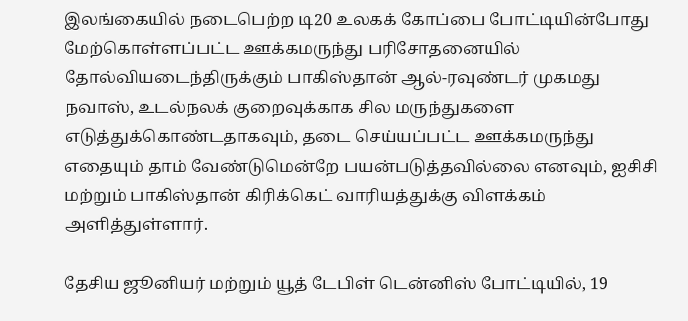இலங்கையில் நடைபெற்ற டி20 உலகக் கோப்பை போட்டியின்போது மேற்கொள்ளப்பட்ட ஊக்கமருந்து பரிசோதனையில் தோல்வியடைந்திருக்கும் பாகிஸ்தான் ஆல்-ரவுண்டர் முகமது நவாஸ், உடல்நலக் குறைவுக்காக சில மருந்துகளை எடுத்துக்கொண்டதாகவும், தடை செய்யப்பட்ட ஊக்கமருந்து எதையும் தாம் வேண்டுமென்றே பயன்படுத்தவில்லை எனவும், ஐசிசி மற்றும் பாகிஸ்தான் கிரிக்கெட் வாரியத்துக்கு விளக்கம் அளித்துள்ளார்.

தேசிய ஜூனியர் மற்றும் யூத் டேபிள் டென்னிஸ் போட்டியில், 19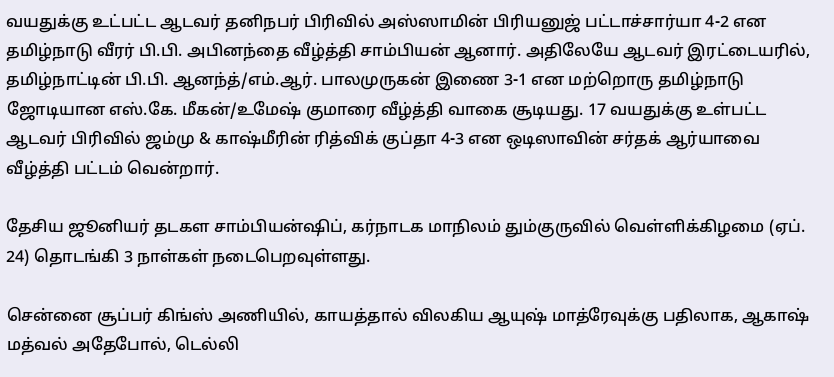வயதுக்கு உட்பட்ட ஆடவர் தனிநபர் பிரிவில் அஸ்ஸாமின் பிரியனுஜ் பட்டாச்சார்யா 4-2 என தமிழ்நாடு வீரர் பி.பி. அபினந்தை வீழ்த்தி சாம்பியன் ஆனார். அதிலேயே ஆடவர் இரட்டையரில், தமிழ்நாட்டின் பி.பி. ஆனந்த்/எம்.ஆர். பாலமுருகன் இணை 3-1 என மற்றொரு தமிழ்நாடு ஜோடியான எஸ்.கே. மீகன்/உமேஷ் குமாரை வீழ்த்தி வாகை சூடியது. 17 வயதுக்கு உள்பட்ட ஆடவர் பிரிவில் ஜம்மு & காஷ்மீரின் ரித்விக் குப்தா 4-3 என ஒடிஸாவின் சர்தக் ஆர்யாவை வீழ்த்தி பட்டம் வென்றார்.

தேசிய ஜூனியர் தடகள சாம்பியன்ஷிப், கர்நாடக மாநிலம் தும்குருவில் வெள்ளிக்கிழமை (ஏப். 24) தொடங்கி 3 நாள்கள் நடைபெறவுள்ளது.

சென்னை சூப்பர் கிங்ஸ் அணியில், காயத்தால் விலகிய ஆயுஷ் மாத்ரேவுக்கு பதிலாக, ஆகாஷ் மத்வல் அதேபோல், டெல்லி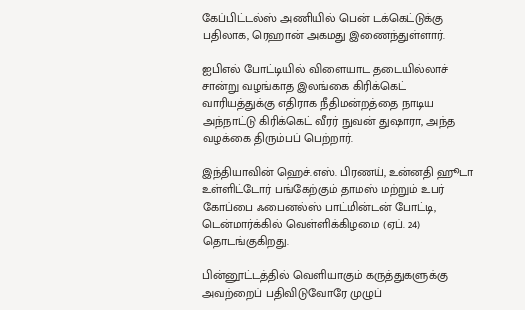கேப்பிட்டல்ஸ் அணியில் பென் டக்கெட்டுக்கு பதிலாக, ரெஹான் அகமது இணைந்துள்ளார்.

ஐபிஎல் போட்டியில் விளையாட தடையில்லாச் சான்று வழங்காத இலங்கை கிரிக்கெட் வாரியத்துக்கு எதிராக நீதிமன்றத்தை நாடிய அந்நாட்டு கிரிக்கெட் வீரர் நுவன் துஷாரா, அந்த வழக்கை திரும்பப் பெற்றார்.

இந்தியாவின் ஹெச்.எஸ். பிரணய், உன்னதி ஹூடா உள்ளிட்டோர் பங்கேற்கும் தாமஸ் மற்றும் உபர் கோப்பை ஃபைனல்ஸ் பாட்மின்டன் போட்டி, டென்மார்க்கில் வெள்ளிக்கிழமை (ஏப். 24) தொடங்குகிறது.

பின்னூட்டத்தில் வெளியாகும் கருத்துகளுக்கு அவற்றைப் பதிவிடுவோரே முழுப்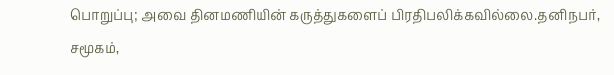பொறுப்பு; அவை தினமணியின் கருத்துகளைப் பிரதிபலிக்கவில்லை.தனிநபர், சமூகம்,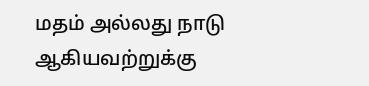மதம் அல்லது நாடு ஆகியவற்றுக்கு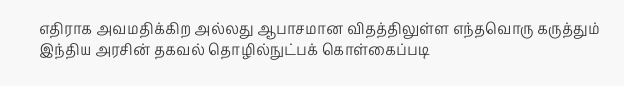எதிராக அவமதிக்கிற அல்லது ஆபாசமான விதத்திலுள்ள எந்தவொரு கருத்தும் இந்திய அரசின் தகவல் தொழில்நுட்பக் கொள்கைப்படி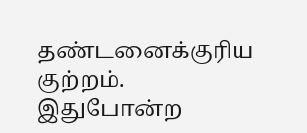தண்டனைக்குரிய குற்றம். இதுபோன்ற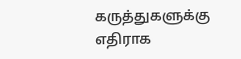கருத்துகளுக்கு எதிராக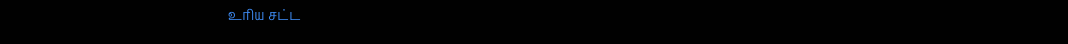உரிய சட்ட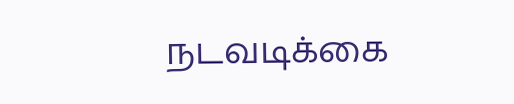நடவடிக்கை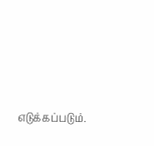எடுக்கப்படும்.